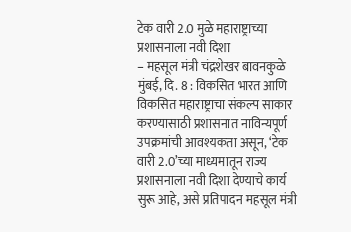टेक वारी 2.0 मुळे महाराष्ट्राच्या प्रशासनाला नवी दिशा
– महसूल मंत्री चंद्रशेखर बावनकुळे
मुंबई, दि. 8 : विकसित भारत आणि विकसित महाराष्ट्राचा संकल्प साकार करण्यासाठी प्रशासनात नाविन्यपूर्ण उपक्रमांची आवश्यकता असून, ‘टेक वारी 2.0’च्या माध्यमातून राज्य प्रशासनाला नवी दिशा देण्याचे कार्य सुरू आहे, असे प्रतिपादन महसूल मंत्री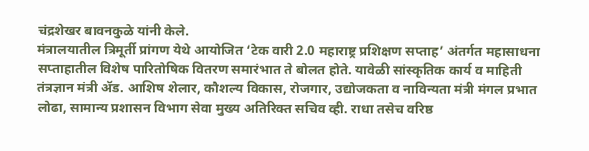चंद्रशेखर बावनकुळे यांनी केले.
मंत्रालयातील त्रिमूर्ती प्रांगण येथे आयोजित ‘टेक वारी 2.0 महाराष्ट्र प्रशिक्षण सप्ताह’ अंतर्गत महासाधना सप्ताहातील विशेष पारितोषिक वितरण समारंभात ते बोलत होते. यावेळी सांस्कृतिक कार्य व माहिती तंत्रज्ञान मंत्री ॲड. आशिष शेलार, कौशल्य विकास, रोजगार, उद्योजकता व नाविन्यता मंत्री मंगल प्रभात लोढा, सामान्य प्रशासन विभाग सेवा मुख्य अतिरिक्त सचिव व्ही. राधा तसेच वरिष्ठ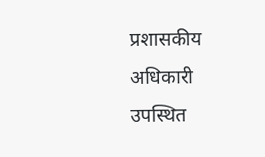प्रशासकीय अधिकारी उपस्थित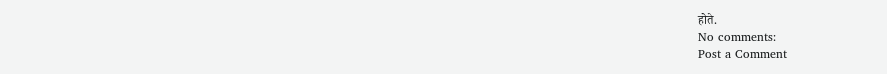होते.
No comments:
Post a Comment